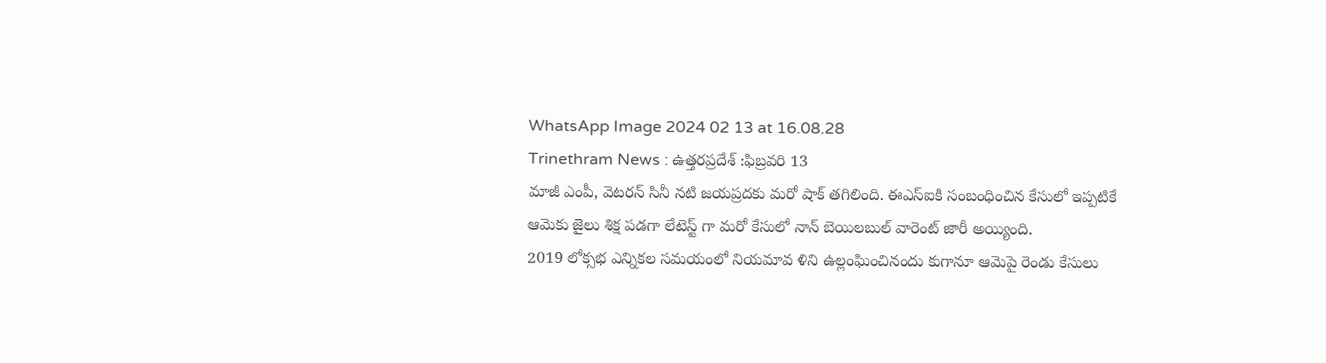WhatsApp Image 2024 02 13 at 16.08.28
Trinethram News : ఉత్తరప్రదేశ్ :ఫిబ్రవరి 13
మాజీ ఎంపీ, వెటరన్ సినీ నటి జయప్రదకు మరో షాక్ తగిలింది. ఈఎస్ఐకి సంబంధించిన కేసులో ఇప్పటికే ఆమెకు జైలు శిక్ష పడగా లేటెస్ట్ గా మరో కేసులో నాన్ బెయిలబుల్ వారెంట్ జారీ అయ్యింది.
2019 లోక్సభ ఎన్నికల సమయంలో నియమావ ళిని ఉల్లంఘించినందు కుగానూ ఆమెపై రెండు కేసులు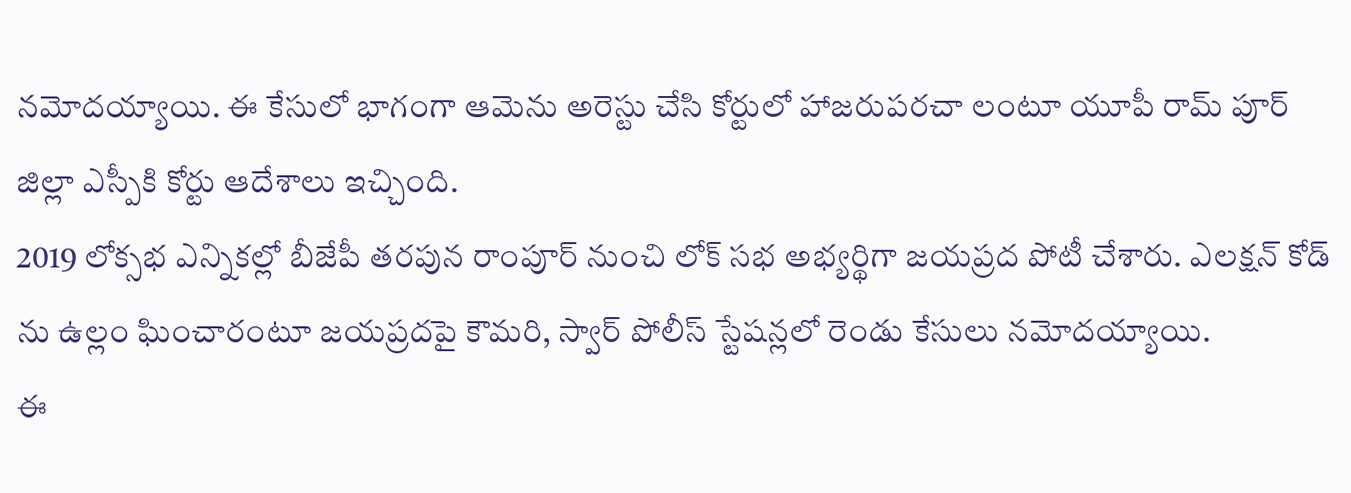నమోదయ్యాయి. ఈ కేసులో భాగంగా ఆమెను అరెస్టు చేసి కోర్టులో హాజరుపరచా లంటూ యూపీ రామ్ పూర్ జిల్లా ఎస్పీకి కోర్టు ఆదేశాలు ఇచ్చింది.
2019 లోక్సభ ఎన్నికల్లో బీజేపీ తరపున రాంపూర్ నుంచి లోక్ సభ అభ్యర్థిగా జయప్రద పోటీ చేశారు. ఎలక్షన్ కోడ్ ను ఉల్లం ఘించారంటూ జయప్రదపై కౌమరి, స్వార్ పోలీస్ స్టేషన్లలో రెండు కేసులు నమోదయ్యాయి.
ఈ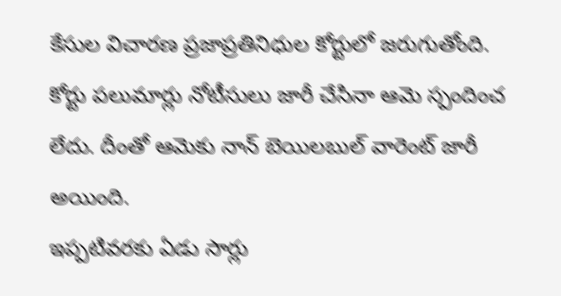కేసుల విచారణ ప్రజాప్రతినిధుల కోర్టులో జరుగుతోంది. కోర్టు పలుమార్లు నోటీసులు జారీ చేసినా ఆమె స్పందించ లేదు. దీంతో ఆమెకు నాన్ బెయిలబుల్ వారెంట్ జారీ అయింది.
ఇప్పటివరకు ఏడు సార్లు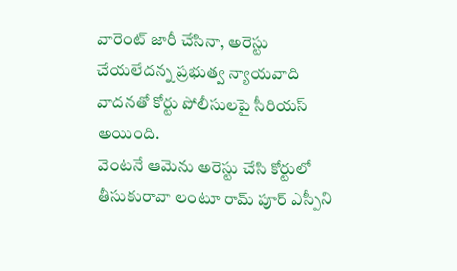వారెంట్ జారీ చేసినా, అరెస్టు చేయలేదన్న ప్రభుత్వ న్యాయవాది వాదనతో కోర్టు పోలీసులపై సీరియస్ అయింది.
వెంటనే ఆమెను అరెస్టు చేసి కోర్టులో తీసుకురావా లంటూ రామ్ పూర్ ఎస్పీని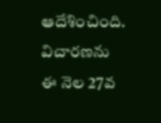ఆదేశించింది. విచారణను ఈ నెల 27వ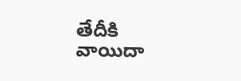తేదీకి వాయిదా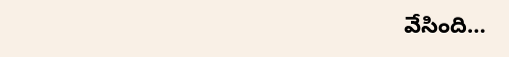వేసింది…